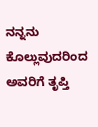ನನ್ನನು ಕೊಲ್ಲುವುದರಿಂದ ಅವರಿಗೆ ತೃಪ್ತಿ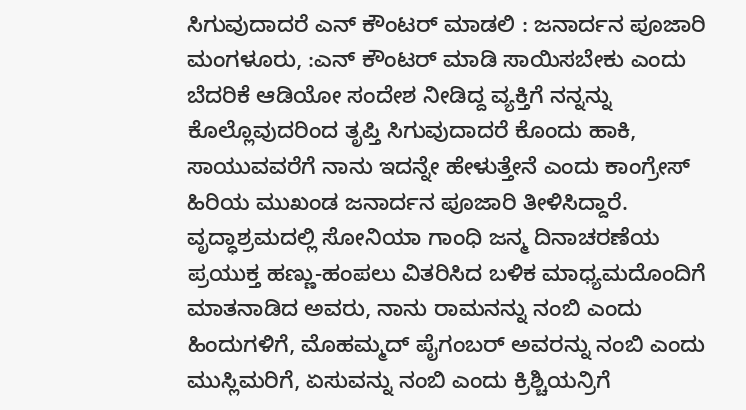ಸಿಗುವುದಾದರೆ ಎನ್ ಕೌಂಟರ್ ಮಾಡಲಿ : ಜನಾರ್ದನ ಪೂಜಾರಿ
ಮಂಗಳೂರು, :ಎನ್ ಕೌಂಟರ್ ಮಾಡಿ ಸಾಯಿಸಬೇಕು ಎಂದು ಬೆದರಿಕೆ ಆಡಿಯೋ ಸಂದೇಶ ನೀಡಿದ್ದ ವ್ಯಕ್ತಿಗೆ ನನ್ನನ್ನು ಕೊಲ್ಲೊವುದರಿಂದ ತೃಪ್ತಿ ಸಿಗುವುದಾದರೆ ಕೊಂದು ಹಾಕಿ, ಸಾಯುವವರೆಗೆ ನಾನು ಇದನ್ನೇ ಹೇಳುತ್ತೇನೆ ಎಂದು ಕಾಂಗ್ರೇಸ್ ಹಿರಿಯ ಮುಖಂಡ ಜನಾರ್ದನ ಪೂಜಾರಿ ತೀಳಿಸಿದ್ದಾರೆ.
ವೃದ್ಧಾಶ್ರಮದಲ್ಲಿ ಸೋನಿಯಾ ಗಾಂಧಿ ಜನ್ಮ ದಿನಾಚರಣೆಯ ಪ್ರಯುಕ್ತ ಹಣ್ಣು-ಹಂಪಲು ವಿತರಿಸಿದ ಬಳಿಕ ಮಾಧ್ಯಮದೊಂದಿಗೆ ಮಾತನಾಡಿದ ಅವರು, ನಾನು ರಾಮನನ್ನು ನಂಬಿ ಎಂದು ಹಿಂದುಗಳಿಗೆ, ಮೊಹಮ್ಮದ್ ಪೈಗಂಬರ್ ಅವರನ್ನು ನಂಬಿ ಎಂದು ಮುಸ್ಲಿಮರಿಗೆ, ಏಸುವನ್ನು ನಂಬಿ ಎಂದು ಕ್ರಿಶ್ಚಿಯನ್ರಿಗೆ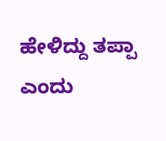ಹೇಳಿದ್ದು ತಪ್ಪಾ ಎಂದು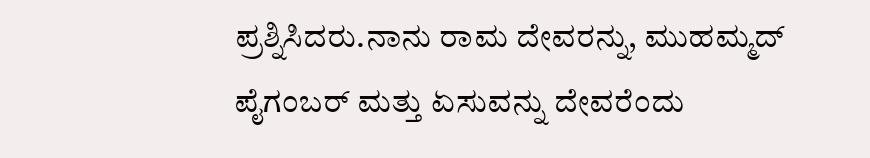ಪ್ರಶ್ನಿಸಿದರು.ನಾನು ರಾಮ ದೇವರನ್ನು, ಮುಹಮ್ಮದ್ ಪೈಗಂಬರ್ ಮತ್ತು ಏಸುವನ್ನು ದೇವರೆಂದು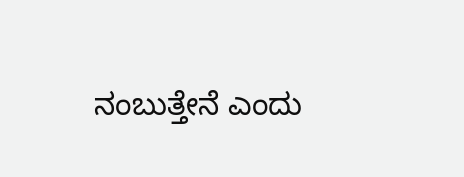ನಂಬುತ್ತೇನೆ ಎಂದು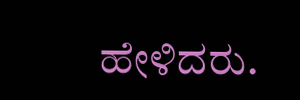ಹೇಳಿದರು.